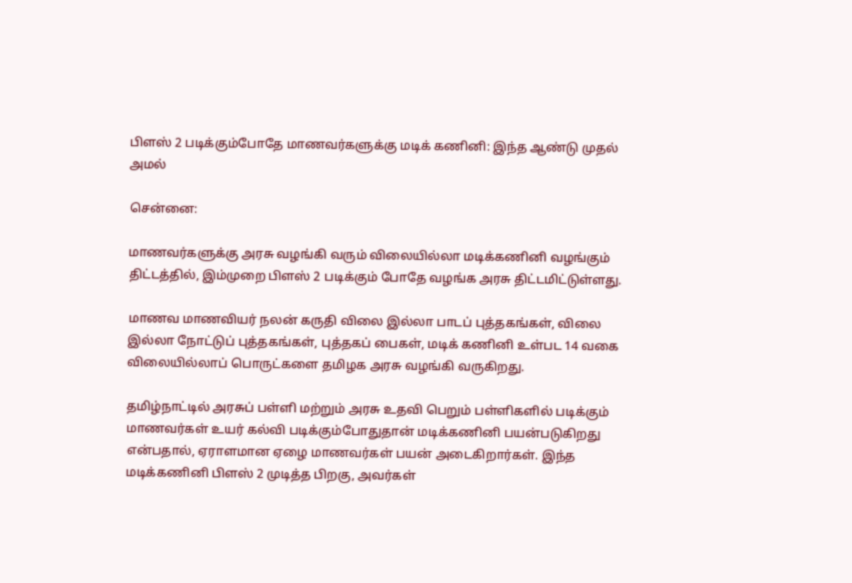பிளஸ் 2 படிக்கும்போதே மாணவர்களுக்கு மடிக் கணினி: இந்த ஆண்டு முதல் அமல்

சென்னை:

மாணவர்களுக்கு அரசு வழங்கி வரும் விலையில்லா மடிக்கணினி வழங்கும் திட்டத்தில், இம்முறை பிளஸ் 2 படிக்கும் போதே வழங்க அரசு திட்டமிட்டுள்ளது.

மாணவ மாணவியர் நலன் கருதி விலை இல்லா பாடப் புத்தகங்கள், விலை இல்லா நோட்டுப் புத்தகங்கள், புத்தகப் பைகள், மடிக் கணினி உள்பட 14 வகை விலையில்லாப் பொருட்களை தமிழக அரசு வழங்கி வருகிறது.

தமிழ்நாட்டில் அரசுப் பள்ளி மற்றும் அரசு உதவி பெறும் பள்ளிகளில் படிக்கும் மாணவர்கள் உயர் கல்வி படிக்கும்போதுதான் மடிக்கணினி பயன்படுகிறது என்பதால், ஏராளமான ஏழை மாணவர்கள் பயன் அடைகிறார்கள். இந்த மடிக்கணினி பிளஸ் 2 முடித்த பிறகு, அவர்கள்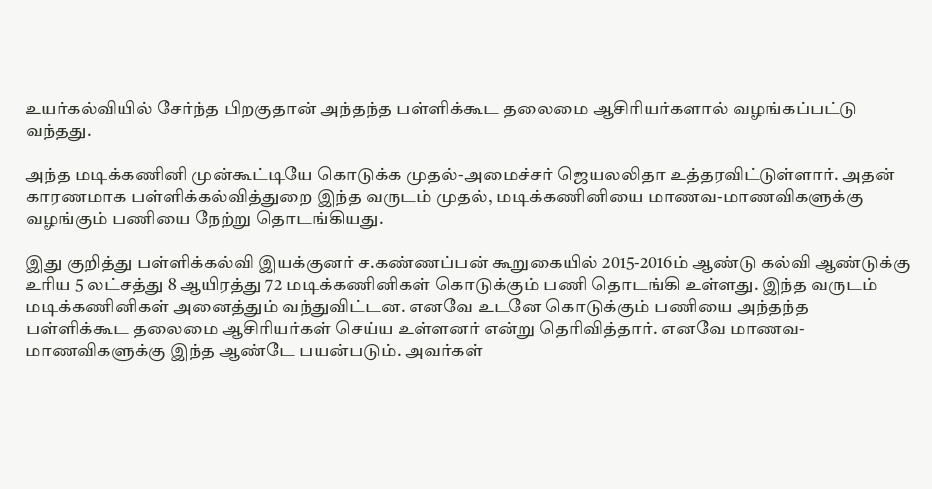உயர்கல்வியில் சேர்ந்த பிறகுதான் அந்தந்த பள்ளிக்கூட தலைமை ஆசிரியர்களால் வழங்கப்பட்டு வந்தது.

அந்த மடிக்கணினி முன்கூட்டியே கொடுக்க முதல்-அமைச்சர் ஜெயலலிதா உத்தரவிட்டுள்ளார். அதன் காரணமாக பள்ளிக்கல்வித்துறை இந்த வருடம் முதல், மடிக்கணினியை மாணவ-மாணவிகளுக்கு வழங்கும் பணியை நேற்று தொடங்கியது.

இது குறித்து பள்ளிக்கல்வி இயக்குனர் ச.கண்ணப்பன் கூறுகையில் 2015-2016ம் ஆண்டு கல்வி ஆண்டுக்கு உரிய 5 லட்சத்து 8 ஆயிரத்து 72 மடிக்கணினிகள் கொடுக்கும் பணி தொடங்கி உள்ளது. இந்த வருடம் மடிக்கணினிகள் அனைத்தும் வந்துவிட்டன. எனவே உடனே கொடுக்கும் பணியை அந்தந்த பள்ளிக்கூட தலைமை ஆசிரியர்கள் செய்ய உள்ளனர் என்று தெரிவித்தார். எனவே மாணவ-மாணவிகளுக்கு இந்த ஆண்டே பயன்படும். அவர்கள்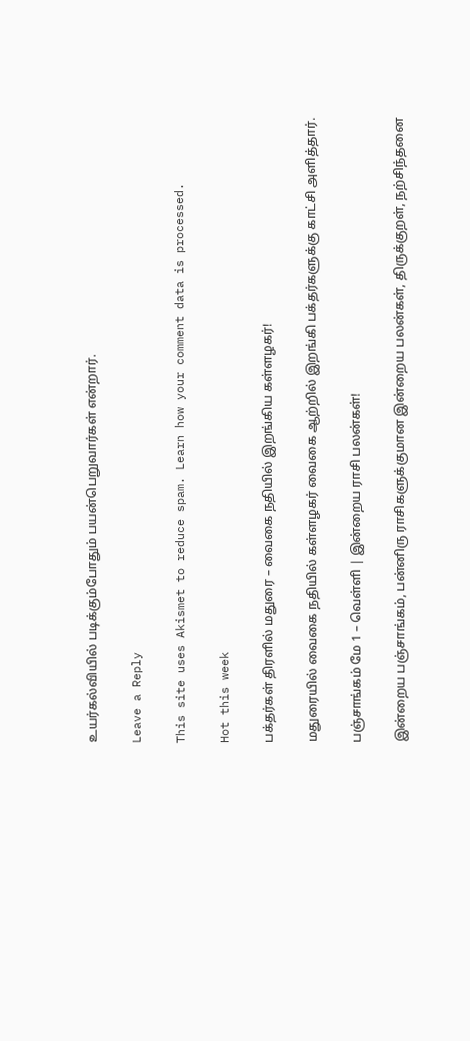உயர்கல்வியில் படிக்கும்போதும் பயன்பெறுவார்கள் என்றார்.

Leave a Reply

This site uses Akismet to reduce spam. Learn how your comment data is processed.

Hot this week

பக்தர்கள் திரளில் மதுரை – வைகை நதியில் இறங்கிய கள்ளழகர்!

மதுரையில் வைகை நதியில் கள்ளழகர் வைகை ஆற்றில் இறங்கி பக்தர்களுக்கு காட்சி அளித்தார்.

பஞ்சாங்கம் மே 1 – வெள்ளி | இன்றைய ராசி பலன்கள்!

இன்றைய பஞ்சாங்கம், பன்னிரு ராசிகளுக்குமான இன்றைய பலன்கள், திருக்குறள், நற்சிந்தனை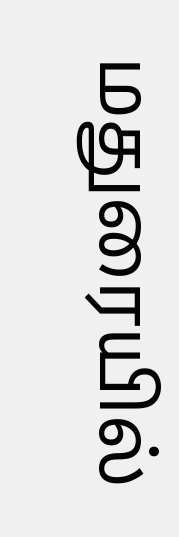மதுரையில்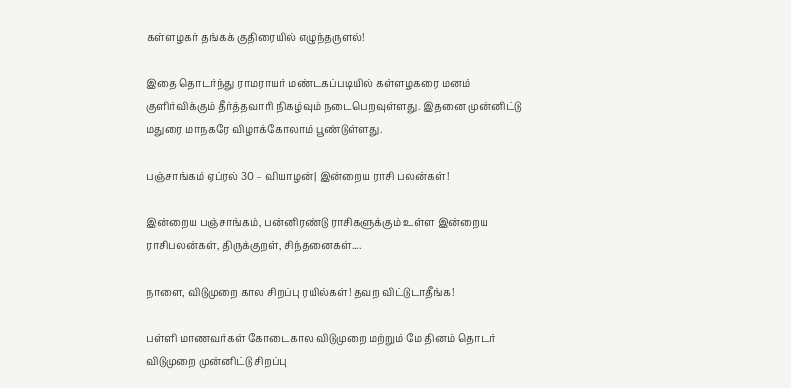கள்ளழகர் தங்கக் குதிரையில் எழுந்தருளல்!

இதை தொடர்ந்து ராமராயர் மண்டகப்படியில் கள்ளழகரை மனம் குளிர்விக்கும் தீர்த்தவாரி நிகழ்வும் நடைபெறவுள்ளது. இதனை முன்னிட்டு மதுரை மாநகரே விழாக்கோலாம் பூண்டுள்ளது.

பஞ்சாங்கம் ஏப்ரல் 30 – வியாழன்| இன்றைய ராசி பலன்கள்!

இன்றைய பஞ்சாங்கம், பன்னிரண்டு ராசிகளுக்கும் உள்ள இன்றைய ராசிபலன்கள், திருக்குறள், சிந்தனைகள்....

நாளை, விடுமுறை கால சிறப்பு ரயில்கள்! தவற விட்டுடாதீங்க!

பள்ளி மாணவர்கள் கோடைகால விடுமுறை மற்றும் மே தினம் தொடர் விடுமுறை முன்னிட்டு சிறப்பு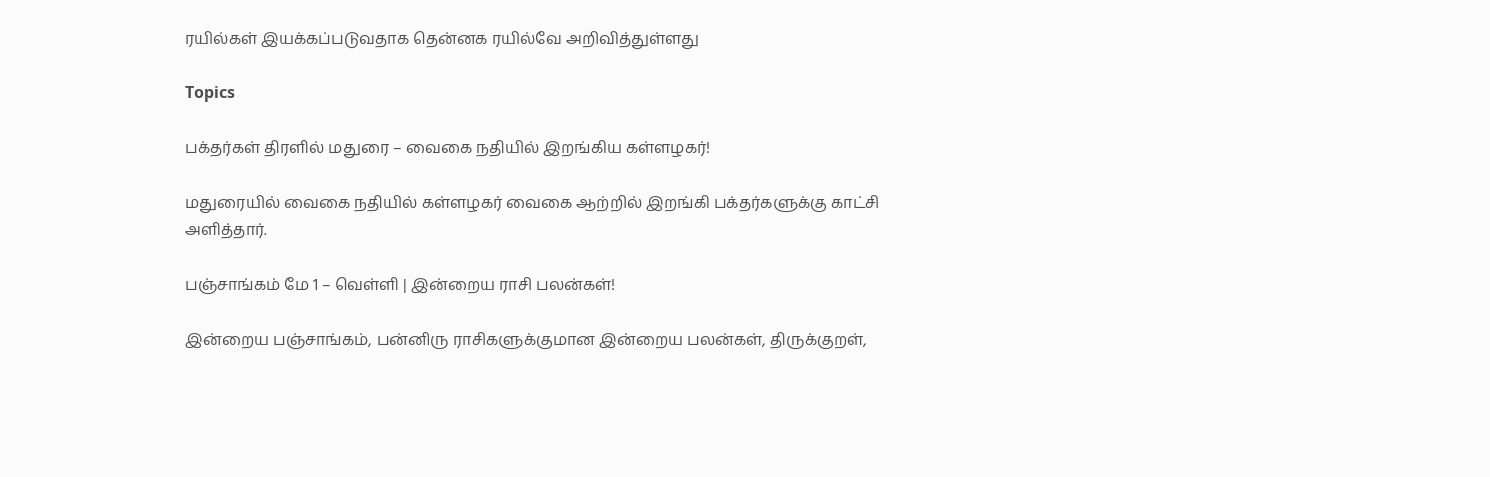ரயில்கள் இயக்கப்படுவதாக தென்னக ரயில்வே அறிவித்துள்ளது

Topics

பக்தர்கள் திரளில் மதுரை – வைகை நதியில் இறங்கிய கள்ளழகர்!

மதுரையில் வைகை நதியில் கள்ளழகர் வைகை ஆற்றில் இறங்கி பக்தர்களுக்கு காட்சி அளித்தார்.

பஞ்சாங்கம் மே 1 – வெள்ளி | இன்றைய ராசி பலன்கள்!

இன்றைய பஞ்சாங்கம், பன்னிரு ராசிகளுக்குமான இன்றைய பலன்கள், திருக்குறள்,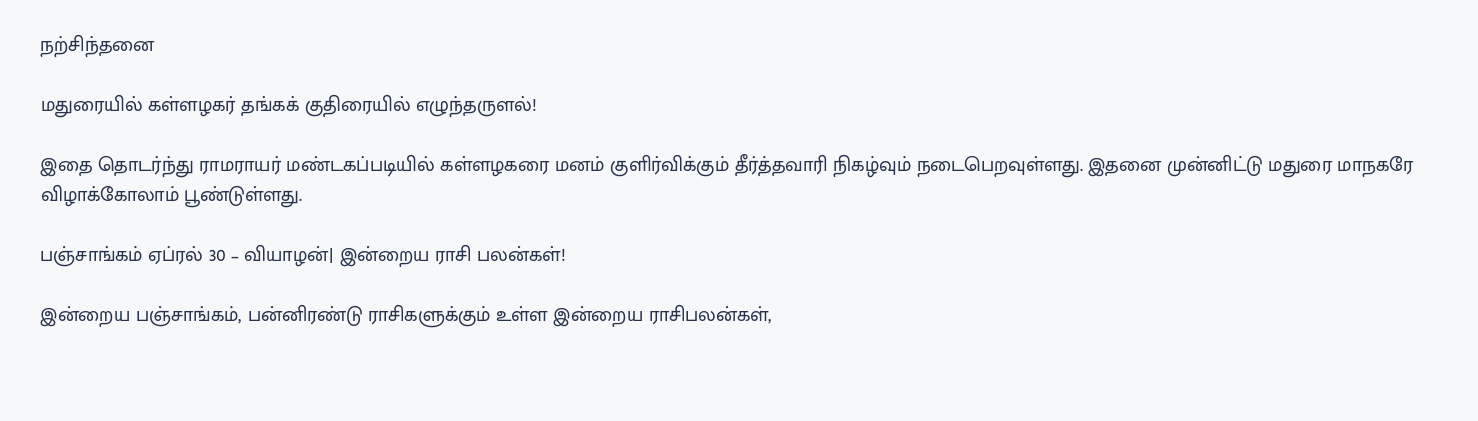நற்சிந்தனை

மதுரையில் கள்ளழகர் தங்கக் குதிரையில் எழுந்தருளல்!

இதை தொடர்ந்து ராமராயர் மண்டகப்படியில் கள்ளழகரை மனம் குளிர்விக்கும் தீர்த்தவாரி நிகழ்வும் நடைபெறவுள்ளது. இதனை முன்னிட்டு மதுரை மாநகரே விழாக்கோலாம் பூண்டுள்ளது.

பஞ்சாங்கம் ஏப்ரல் 30 – வியாழன்| இன்றைய ராசி பலன்கள்!

இன்றைய பஞ்சாங்கம், பன்னிரண்டு ராசிகளுக்கும் உள்ள இன்றைய ராசிபலன்கள்,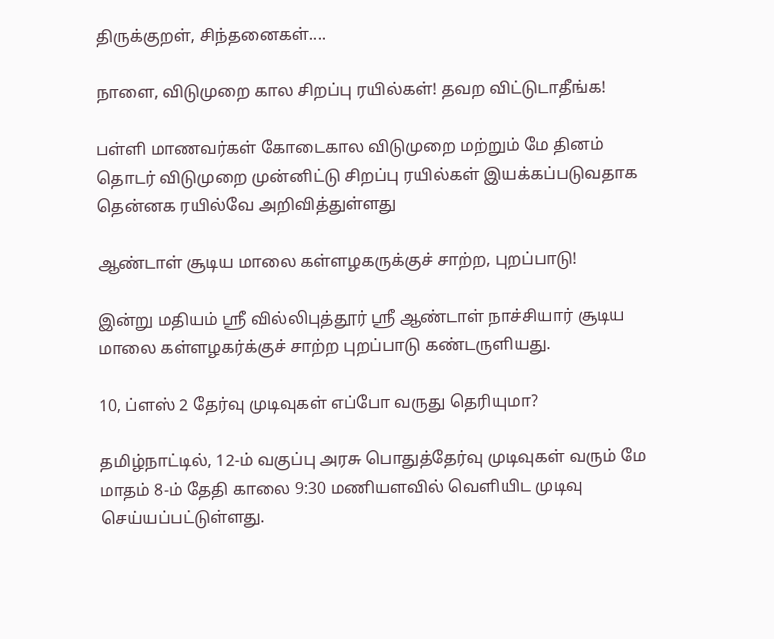திருக்குறள், சிந்தனைகள்....

நாளை, விடுமுறை கால சிறப்பு ரயில்கள்! தவற விட்டுடாதீங்க!

பள்ளி மாணவர்கள் கோடைகால விடுமுறை மற்றும் மே தினம் தொடர் விடுமுறை முன்னிட்டு சிறப்பு ரயில்கள் இயக்கப்படுவதாக தென்னக ரயில்வே அறிவித்துள்ளது

ஆண்டாள் சூடிய மாலை கள்ளழகருக்குச் சாற்ற, புறப்பாடு!

இன்று மதியம் ஸ்ரீ வில்லிபுத்தூர் ஸ்ரீ ஆண்டாள் நாச்சியார் சூடிய மாலை கள்ளழகர்க்குச் சாற்ற புறப்பாடு கண்டருளியது.

10, ப்ளஸ் 2 தேர்வு முடிவுகள் எப்போ வருது தெரியுமா?

தமிழ்நாட்டில், 12-ம் வகுப்பு அரசு பொதுத்தேர்வு முடிவுகள் வரும் மே மாதம் 8-ம் தேதி காலை 9:30 மணியளவில் வெளியிட முடிவு செய்யப்பட்டுள்ளது.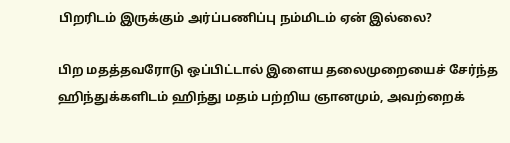பிறரிடம் இருக்கும் அர்ப்பணிப்பு நம்மிடம் ஏன் இல்லை?

பிற மதத்தவரோடு ஒப்பிட்டால் இளைய தலைமுறையைச் சேர்ந்த ஹிந்துக்களிடம் ஹிந்து மதம் பற்றிய ஞானமும், அவற்றைக்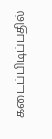கடைப்பிடிப்பதில்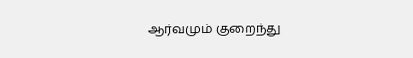ஆர்வமும் குறைந்து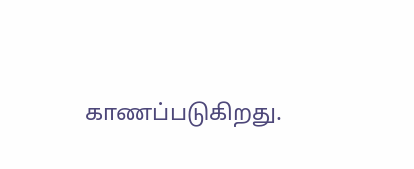காணப்படுகிறது.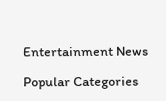Entertainment News

Popular Categories